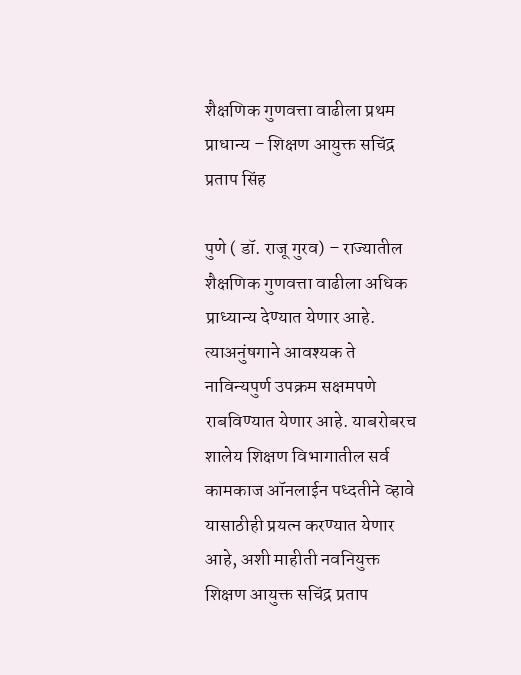शैक्षणिक गुणवत्ता वाढीला प्रथम प्राधान्य – शिक्षण आयुक्त सचिंद्र प्रताप सिंह

पुणे ( डॉ. राजू गुरव) – राज्यातील शैक्षणिक गुणवत्ता वाढीला अधिक प्राध्यान्य देण्यात येणार आहे. त्याअनुंषगाने आवश्यक ते नाविन्यपुर्ण उपक्रम सक्षमपणे राबविण्यात येणार आहे. याबरोबरच शालेय शिक्षण विभागातील सर्व कामकाज ऑनलाईन पध्दतीने व्हावे यासाठीही प्रयत्न करण्यात येणार आहे, अशी माहीती नवनियुक्त शिक्षण आयुक्त सचिंद्र प्रताप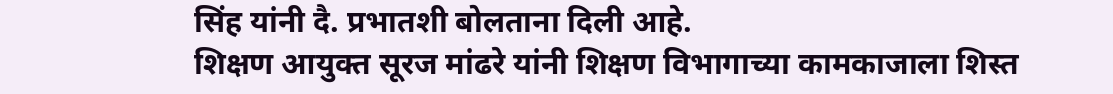सिंह यांनी दै. प्रभातशी बोलताना दिली आहे.
शिक्षण आयुक्त सूरज मांढरे यांनी शिक्षण विभागाच्या कामकाजाला शिस्त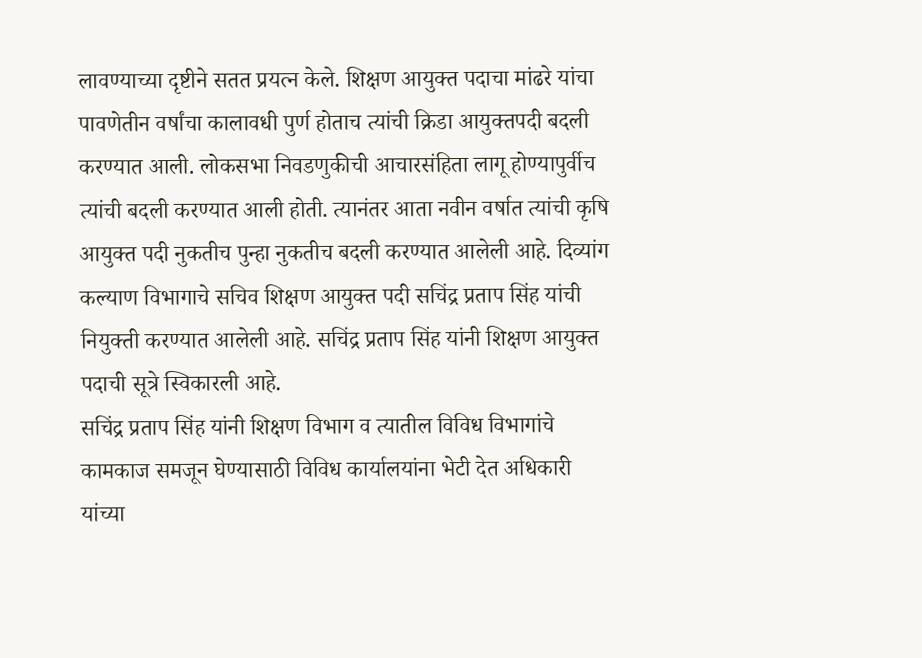लावण्याच्या दृष्टीने सतत प्रयत्न केले. शिक्षण आयुक्त पदाचा मांढरे यांचा पावणेतीन वर्षांचा कालावधी पुर्ण होताच त्यांची क्रिडा आयुक्तपदी बदली करण्यात आली. लोकसभा निवडणुकीची आचारसंहिता लागू होण्यापुर्वीच त्यांची बदली करण्यात आली होती. त्यानंतर आता नवीन वर्षात त्यांची कृषि आयुक्त पदी नुकतीच पुन्हा नुकतीच बदली करण्यात आलेली आहे. दिव्यांग कल्याण विभागाचे सचिव शिक्षण आयुक्त पदी सचिंद्र प्रताप सिंह यांची नियुक्ती करण्यात आलेली आहे. सचिंद्र प्रताप सिंह यांनी शिक्षण आयुक्त पदाची सूत्रे स्विकारली आहे.
सचिंद्र प्रताप सिंह यांनी शिक्षण विभाग व त्यातील विविध विभागांचे कामकाज समजून घेण्यासाठी विविध कार्यालयांना भेटी देत अधिकारी यांच्या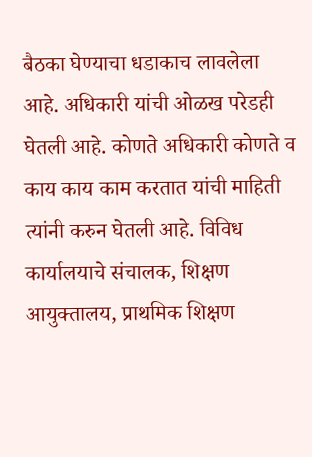बैठका घेण्याचा धडाकाच लावलेला आहे. अधिकारी यांची ओळख परेडही घेतली आहे. कोणते अधिकारी कोणते व काय काय काम करतात यांची माहिती त्यांनी करुन घेतली आहे. विविध कार्यालयाचे संचालक, शिक्षण आयुक्तालय, प्राथमिक शिक्षण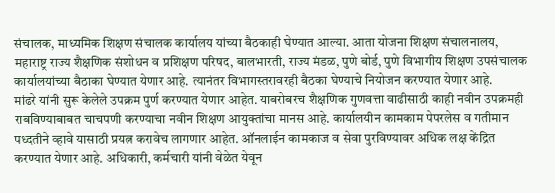संचालक, माध्यमिक शिक्षण संचालक कार्यालय यांच्या बैठकाही घेण्यात आल्या. आता योजना शिक्षण संचालनालय, महाराष्ट्र राज्य शैक्षणिक संशोधन व प्रशिक्षण परिषद, बालभारती, राज्य मंडळ, पुणे बोर्ड, पुणे विभागीय शिक्षण उपसंचालक कार्यालयांच्या बैठाका घेण्यात येणार आहे. त्यानंतर विभागस्तरावरही बैठका घेण्याचे नियोजन करण्यात येणार आहे.
मांढरे यांनी सुरू केलेले उपक्रम पुर्ण करण्यात येणार आहेत. याबरोबरच शैक्षणिक गुणवत्ता वाढीसाठी काही नवीन उपक्रमही राबविण्याबाबत चाचपणी करण्याचा नवीन शिक्षण आयुक्तांचा मानस आहे. कार्यालयीन कामकाम पेपरलेस व गतीमान पध्दतीने व्हावे यासाठी प्रयत्न करावेच लागणार आहेत. ऑनलाईन कामकाज व सेवा पुरविण्यावर अधिक लक्ष केंद्रित करण्यात येणार आहे. अधिकारी, कर्मचारी यांनी वेळेत येवून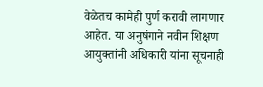वेळेतच कामेही पुर्ण करावी लागणार आहेत. या अनुषंगाने नवीन शिक्षण आयुक्तांनी अधिकारी यांना सूचनाही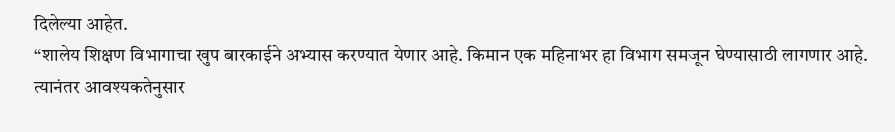दिलेल्या आहेत.
“शालेय शिक्षण विभागाचा खुप बारकाईने अभ्यास करण्यात येणार आहे. किमान एक महिनाभर हा विभाग समजून घेण्यासाठी लागणार आहे. त्यानंतर आवश्यकतेनुसार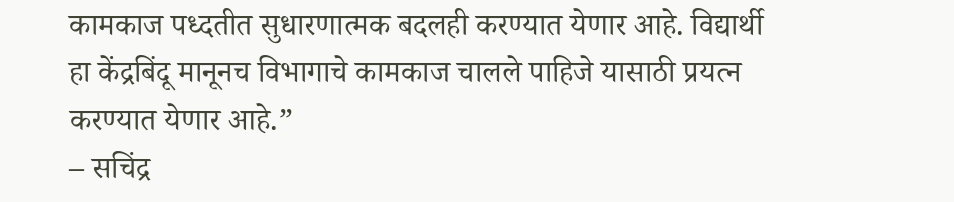कामकाज पध्दतीत सुधारणात्मक बदलही करण्यात येणार आहे. विद्यार्थी हा केंद्रबिंदू मानूनच विभागाचे कामकाज चालले पाहिजे यासाठी प्रयत्न करण्यात येणार आहे.”
– सचिंद्र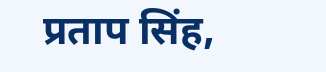प्रताप सिंह,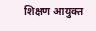शिक्षण आयुक्त